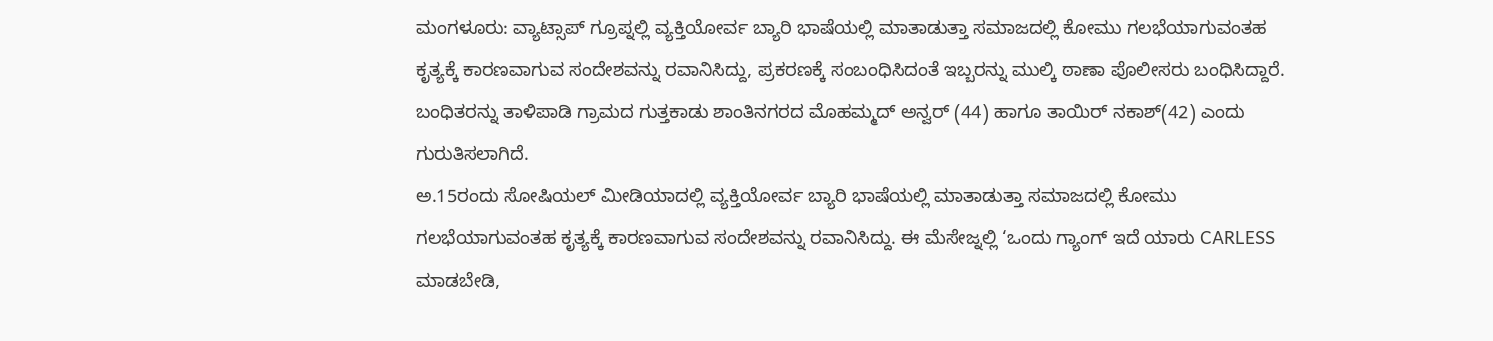ಮಂಗಳೂರು: ವ್ಯಾಟ್ಸಾಪ್ ಗ್ರೂಪ್ನಲ್ಲಿ ವ್ಯಕ್ತಿಯೋರ್ವ ಬ್ಯಾರಿ ಭಾಷೆಯಲ್ಲಿ ಮಾತಾಡುತ್ತಾ ಸಮಾಜದಲ್ಲಿ ಕೋಮು ಗಲಭೆಯಾಗುವಂತಹ ಕೃತ್ಯಕ್ಕೆ ಕಾರಣವಾಗುವ ಸಂದೇಶವನ್ನು ರವಾನಿಸಿದ್ದು, ಪ್ರಕರಣಕ್ಕೆ ಸಂಬಂಧಿಸಿದಂತೆ ಇಬ್ಬರನ್ನು ಮುಲ್ಕಿ ಠಾಣಾ ಪೊಲೀಸರು ಬಂಧಿಸಿದ್ದಾರೆ.
ಬಂಧಿತರನ್ನು ತಾಳಿಪಾಡಿ ಗ್ರಾಮದ ಗುತ್ತಕಾಡು ಶಾಂತಿನಗರದ ಮೊಹಮ್ಮದ್ ಅನ್ವರ್ (44) ಹಾಗೂ ತಾಯಿರ್ ನಕಾಶ್(42) ಎಂದು ಗುರುತಿಸಲಾಗಿದೆ.
ಅ.15ರಂದು ಸೋಷಿಯಲ್ ಮೀಡಿಯಾದಲ್ಲಿ ವ್ಯಕ್ತಿಯೋರ್ವ ಬ್ಯಾರಿ ಭಾಷೆಯಲ್ಲಿ ಮಾತಾಡುತ್ತಾ ಸಮಾಜದಲ್ಲಿ ಕೋಮು ಗಲಭೆಯಾಗುವಂತಹ ಕೃತ್ಯಕ್ಕೆ ಕಾರಣವಾಗುವ ಸಂದೇಶವನ್ನು ರವಾನಿಸಿದ್ದು. ಈ ಮೆಸೇಜ್ನಲ್ಲಿ ‘ಒಂದು ಗ್ಯಾಂಗ್ ಇದೆ ಯಾರು CARLESS ಮಾಡಬೇಡಿ,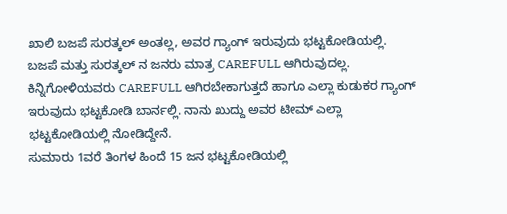ಖಾಲಿ ಬಜಪೆ ಸುರತ್ಕಲ್ ಅಂತಲ್ಲ, ಅವರ ಗ್ಯಾಂಗ್ ಇರುವುದು ಭಟ್ಟಕೋಡಿಯಲ್ಲಿ. ಬಜಪೆ ಮತ್ತು ಸುರತ್ಕಲ್ ನ ಜನರು ಮಾತ್ರ CAREFULL ಆಗಿರುವುದಲ್ಲ. ಕಿನ್ನಿಗೋಳಿಯವರು CAREFULL ಆಗಿರಬೇಕಾಗುತ್ತದೆ ಹಾಗೂ ಎಲ್ಲಾ ಕುಡುಕರ ಗ್ಯಾಂಗ್ ಇರುವುದು ಭಟ್ಟಕೋಡಿ ಬಾರ್ನಲ್ಲಿ. ನಾನು ಖುದ್ದು ಅವರ ಟೀಮ್ ಎಲ್ಲಾ ಭಟ್ಟಕೋಡಿಯಲ್ಲಿ ನೋಡಿದ್ದೇನೆ.
ಸುಮಾರು 1ವರೆ ತಿಂಗಳ ಹಿಂದೆ 15 ಜನ ಭಟ್ಟಕೋಡಿಯಲ್ಲಿ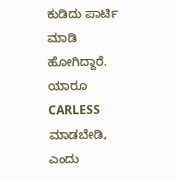ಕುಡಿದು ಪಾರ್ಟಿ ಮಾಡಿ ಹೋಗಿದ್ದಾರೆ. ಯಾರೂ CARLESS ಮಾಡಬೇಡಿ, ಎಂದು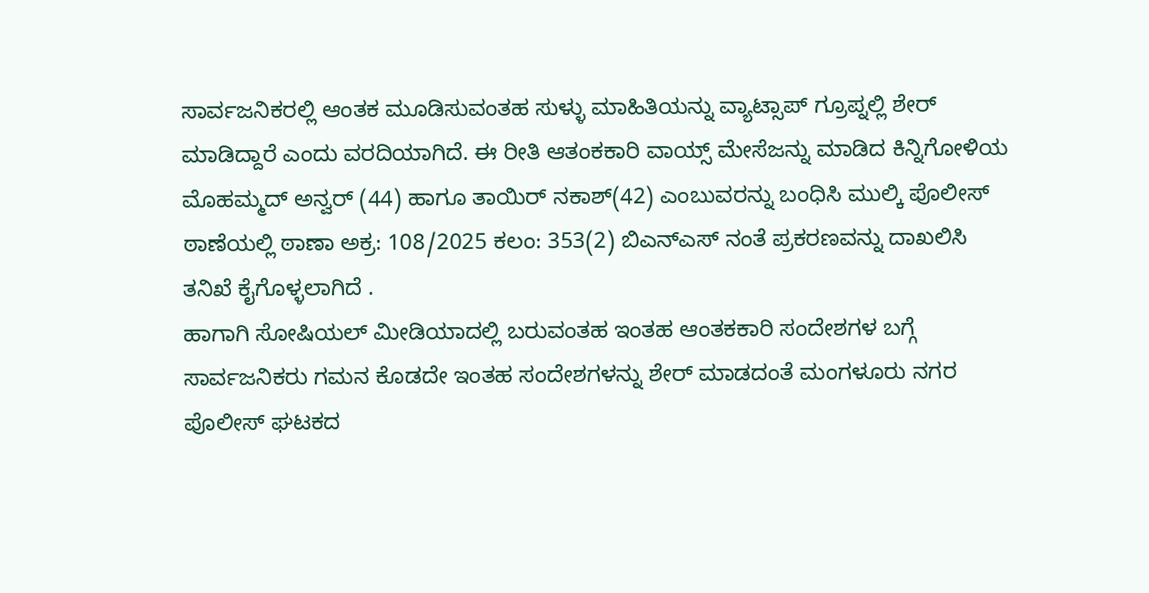ಸಾರ್ವಜನಿಕರಲ್ಲಿ ಆಂತಕ ಮೂಡಿಸುವಂತಹ ಸುಳ್ಳು ಮಾಹಿತಿಯನ್ನು ವ್ಯಾಟ್ಸಾಪ್ ಗ್ರೂಪ್ನಲ್ಲಿ ಶೇರ್ ಮಾಡಿದ್ದಾರೆ ಎಂದು ವರದಿಯಾಗಿದೆ. ಈ ರೀತಿ ಆತಂಕಕಾರಿ ವಾಯ್ಸ್ ಮೇಸೆಜನ್ನು ಮಾಡಿದ ಕಿನ್ನಿಗೋಳಿಯ ಮೊಹಮ್ಮದ್ ಅನ್ವರ್ (44) ಹಾಗೂ ತಾಯಿರ್ ನಕಾಶ್(42) ಎಂಬುವರನ್ನು ಬಂಧಿಸಿ ಮುಲ್ಕಿ ಪೊಲೀಸ್ ಠಾಣೆಯಲ್ಲಿ ಠಾಣಾ ಅಕ್ರ: 108/2025 ಕಲಂ: 353(2) ಬಿಎನ್ಎಸ್ ನಂತೆ ಪ್ರಕರಣವನ್ನು ದಾಖಲಿಸಿ ತನಿಖೆ ಕೈಗೊಳ್ಳಲಾಗಿದೆ .
ಹಾಗಾಗಿ ಸೋಷಿಯಲ್ ಮೀಡಿಯಾದಲ್ಲಿ ಬರುವಂತಹ ಇಂತಹ ಆಂತಕಕಾರಿ ಸಂದೇಶಗಳ ಬಗ್ಗೆ ಸಾರ್ವಜನಿಕರು ಗಮನ ಕೊಡದೇ ಇಂತಹ ಸಂದೇಶಗಳನ್ನು ಶೇರ್ ಮಾಡದಂತೆ ಮಂಗಳೂರು ನಗರ ಪೊಲೀಸ್ ಘಟಕದ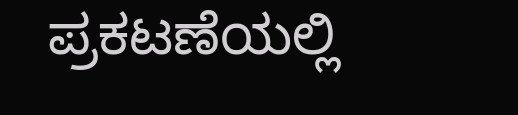ಪ್ರಕಟಣೆಯಲ್ಲಿ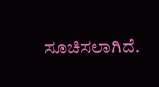ಸೂಚಿಸಲಾಗಿದೆ.